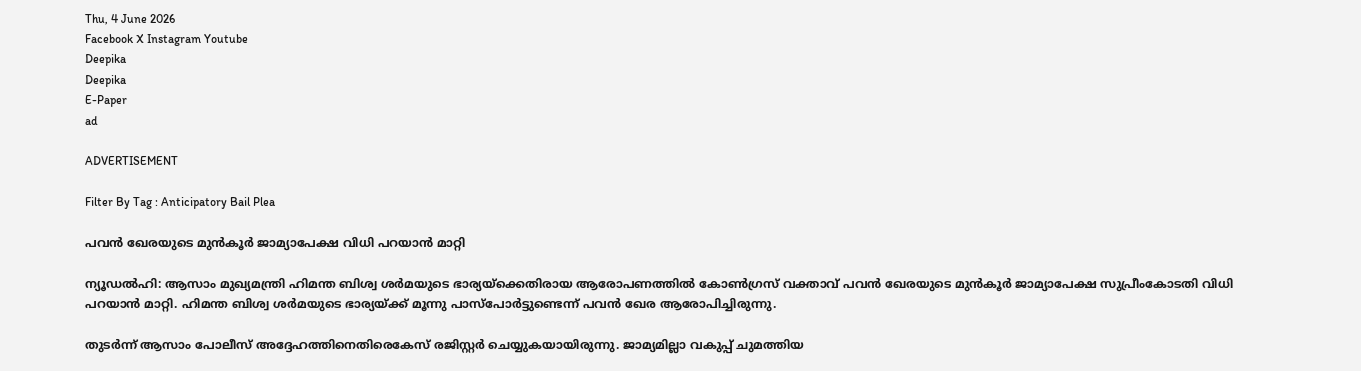Thu, 4 June 2026
Facebook X Instagram Youtube
Deepika
Deepika
E-Paper
ad

ADVERTISEMENT

Filter By Tag : Anticipatory Bail Plea

പവൻ ഖേരയുടെ മുൻകൂര്‍ ജാമ്യാപേക്ഷ വിധി പറയാൻ മാറ്റി

ന്യൂഡൽഹി: ആസാം മുഖ്യമന്ത്രി ഹിമന്ത ബിശ്വ ശർമയുടെ ഭാര്യയ്ക്കെതിരായ ആരോപണത്തിൽ കോൺഗ്രസ് വക്താവ് പവൻ ഖേരയുടെ മുൻകൂർ ജാമ്യാപേക്ഷ സുപ്രീംകോടതി വിധി പറയാൻ മാറ്റി. ഹിമന്ത ബിശ്വ ശർമയുടെ ഭാര്യയ്ക്ക് മൂന്നു പാസ്പോർട്ടുണ്ടെന്ന് പവൻ ഖേര ആരോപിച്ചിരുന്നു.

തുടർന്ന് ആസാം പോലീസ് അദ്ദേഹത്തിനെതിരെകേസ് രജിസ്റ്റർ ചെയ്യുകയായിരുന്നു. ജാമ്യമില്ലാ വകുപ്പ് ചുമത്തിയ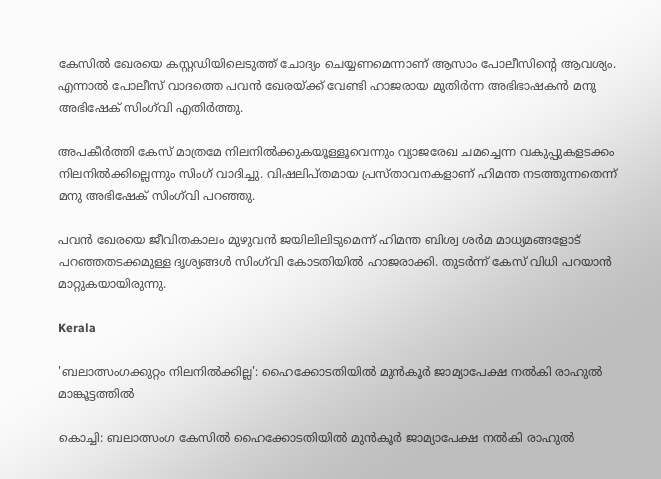കേസിൽ ഖേരയെ കസ്റ്റഡിയിലെടുത്ത് ചോദ്യം ചെയ്യണമെന്നാണ് ആസാം പോലീസിന്‍റെ ആവശ്യം. എന്നാൽ പോലീസ് വാദത്തെ പവൻ ഖേരയ്ക്ക് വേണ്ടി ഹാജരായ മുതിർന്ന അഭിഭാഷകൻ മനു അഭിഷേക് സിംഗ്‌വി എതിർത്തു.

അപകീർത്തി കേസ് മാത്രമേ നിലനിൽക്കുകയൂള്ളൂവെന്നും വ്യാജരേഖ ചമച്ചെന്ന വകുപ്പുകളടക്കം നിലനിൽക്കില്ലെന്നും സിംഗ് വാദിച്ചു. വിഷലിപ്തമായ പ്രസ്താവനകളാണ് ഹിമന്ത നടത്തുന്നതെന്ന് മനു അഭിഷേക് സിംഗ്‌വി പറഞ്ഞു.

പവൻ ഖേരയെ ജീവിതകാലം മുഴുവൻ ജയിലിലിടുമെന്ന് ഹിമന്ത ബിശ്വ ശർമ മാധ്യമങ്ങളോട് പറഞ്ഞതടക്കമുള്ള ദൃശ്യങ്ങൾ സിംഗ്‌വി കോടതിയിൽ ഹാജരാക്കി. തുടർന്ന് കേസ് വിധി പറയാൻ മാറ്റുകയായിരുന്നു.

Kerala

'ബലാത്സംഗക്കുറ്റം നിലനില്‍ക്കില്ല': ഹൈക്കോടതിയിൽ മുന്‍കൂര്‍ ജാമ്യാപേക്ഷ നൽകി രാഹുൽ മാങ്കൂട്ടത്തിൽ

കൊച്ചി: ബലാത്സംഗ കേസിൽ ഹൈക്കോടതിയിൽ മുൻകൂർ ജാമ്യാപേക്ഷ നൽകി രാഹുൽ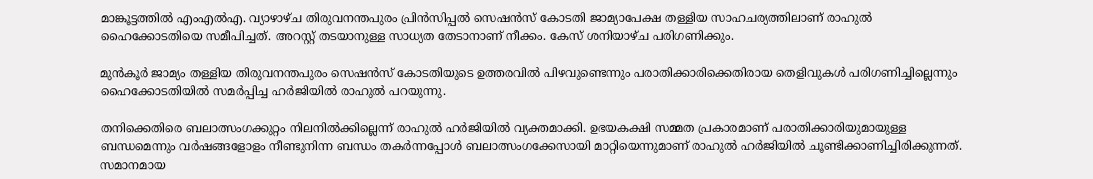മാങ്കൂട്ടത്തിൽ എംഎൽഎ. വ്യാഴാഴ്ച തിരുവനന്തപുരം പ്രിൻസിപ്പൽ സെഷൻസ് കോടതി ജാമ്യാപേക്ഷ തള്ളിയ സാഹചര്യത്തിലാണ് രാഹുൽ ഹൈക്കോടതിയെ സമീപിച്ചത്. അറസ്റ്റ് തടയാനുള്ള സാധ്യത തേടാനാണ് നീക്കം. കേസ് ശനിയാഴ്ച പരിഗണിക്കും.

മുൻകൂർ ജാമ്യം തള്ളിയ തിരുവനന്തപുരം സെഷൻസ് കോടതിയുടെ ഉത്തരവിൽ പിഴവുണ്ടെന്നും പരാതിക്കാരിക്കെതിരായ തെളിവുകൾ പരിഗണിച്ചില്ലെന്നും ഹൈക്കോടതിയിൽ സമർപ്പിച്ച ഹർജിയിൽ രാഹുൽ പറയുന്നു.

തനിക്കെതിരെ ബലാത്സംഗക്കുറ്റം നിലനില്‍ക്കില്ലെന്ന് രാഹുൽ ഹർജിയിൽ വ്യക്തമാക്കി. ഉഭയകക്ഷി സമ്മത പ്രകാരമാണ് പരാതിക്കാരിയുമായുള്ള ബന്ധമെന്നും വര്‍ഷങ്ങളോളം നീണ്ടുനിന്ന ബന്ധം തകര്‍‌ന്നപ്പോള്‍ ബലാത്സംഗക്കേസായി മാറ്റിയെന്നുമാണ് രാഹുൽ ഹര്‍‌ജിയിൽ ചൂണ്ടിക്കാണിച്ചിരിക്കുന്നത്. സമാനമായ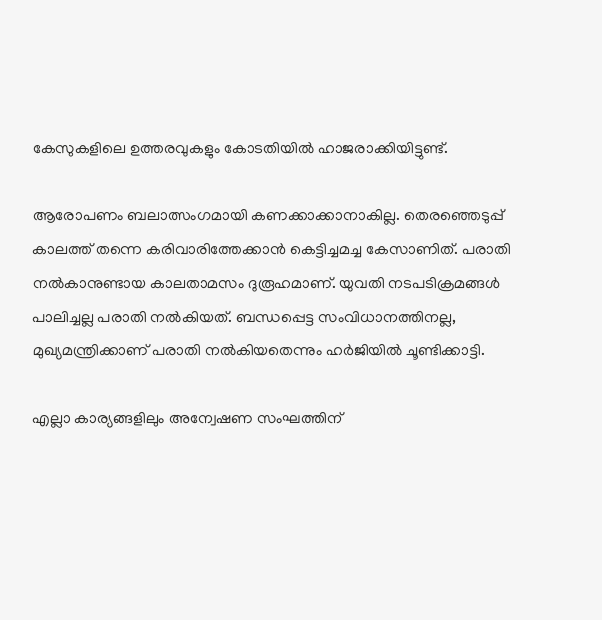കേസുകളിലെ ഉത്തരവുകളും കോടതിയിൽ ഹാജരാക്കിയിട്ടുണ്ട്.

ആരോപണം ബലാത്സംഗമായി കണക്കാക്കാനാകില്ല. തെരഞ്ഞെടുപ്പ് കാലത്ത് തന്നെ കരിവാരിത്തേക്കാൻ കെട്ടിച്ചമച്ച കേസാണിത്. പരാതി നൽകാനുണ്ടായ കാലതാമസം ദുരൂഹമാണ്. യുവതി നടപടിക്രമങ്ങള്‍ പാലിച്ചല്ല പരാതി നല്‍കിയത്. ബന്ധപ്പെട്ട സംവിധാനത്തിനല്ല, മുഖ്യമന്ത്രിക്കാണ് പരാതി നൽകിയതെന്നും ഹർജിയിൽ ചൂണ്ടിക്കാട്ടി.

എല്ലാ കാര്യങ്ങളിലും അന്വേഷണ സംഘത്തിന്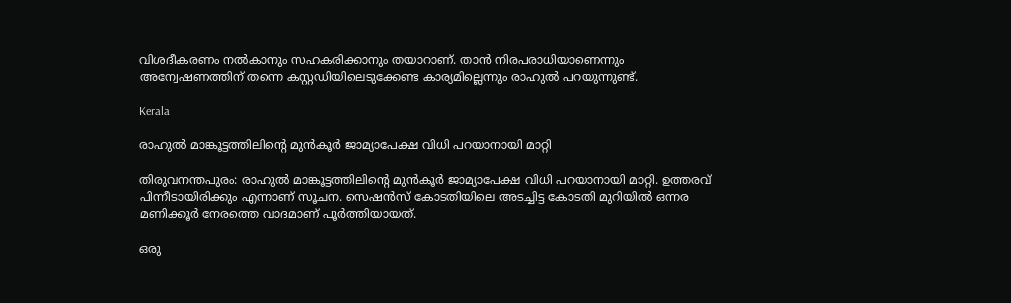വിശദീകരണം നല്‍കാനും സഹകരിക്കാനും തയാറാണ്. താന്‍ നിരപരാധിയാണെന്നും അന്വേഷണത്തിന് തന്നെ കസ്റ്റഡിയിലെടുക്കേണ്ട കാര്യമില്ലെന്നും രാഹുൽ പറയുന്നുണ്ട്.

Kerala

രാഹുൽ മാങ്കൂട്ടത്തിലിന്‍റെ മുൻകൂർ ജാമ്യാപേക്ഷ വിധി പറയാനായി മാറ്റി

തിരുവനന്തപുരം: രാഹുൽ മാങ്കൂട്ടത്തിലിന്‍റെ മുൻകൂർ ജാമ്യാപേക്ഷ വിധി പറയാനായി മാറ്റി. ഉത്തരവ് പിന്നീടായിരിക്കും എന്നാണ് സൂചന. സെഷൻസ് കോടതിയിലെ അടച്ചിട്ട കോടതി മുറിയിൽ ഒന്നര മണിക്കൂർ നേരത്തെ വാദമാണ് പൂർത്തിയായത്.

ഒരു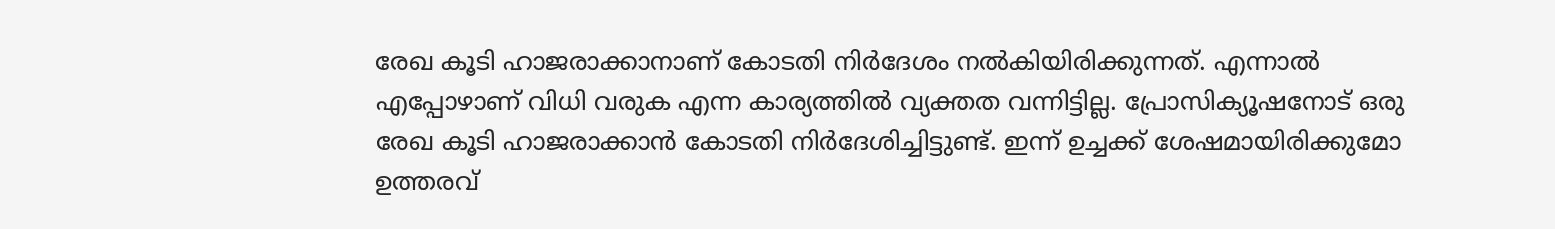രേഖ കൂടി ഹാജരാക്കാനാണ് കോടതി നിർദേശം നൽകിയിരിക്കുന്നത്. എന്നാൽ എപ്പോഴാണ് വിധി വരുക എന്ന കാര്യത്തിൽ വ്യക്തത വന്നിട്ടില്ല. പ്രോസിക്യൂഷനോട് ഒരു രേഖ കൂടി ഹാജരാക്കാൻ കോടതി നിര്‍ദേശിച്ചിട്ടുണ്ട്. ഇന്ന് ഉച്ചക്ക് ശേഷമായിരിക്കുമോ ഉത്തരവ്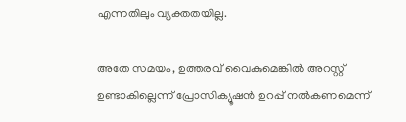എന്നതിലും വ്യക്തതയില്ല.

അതേ സമയം, ഉത്തരവ് വൈകുമെങ്കിൽ അറസ്റ്റ് ഉണ്ടാകില്ലെന്ന് പ്രോസിക്യൂഷൻ ഉറപ്പ് നൽകണമെന്ന്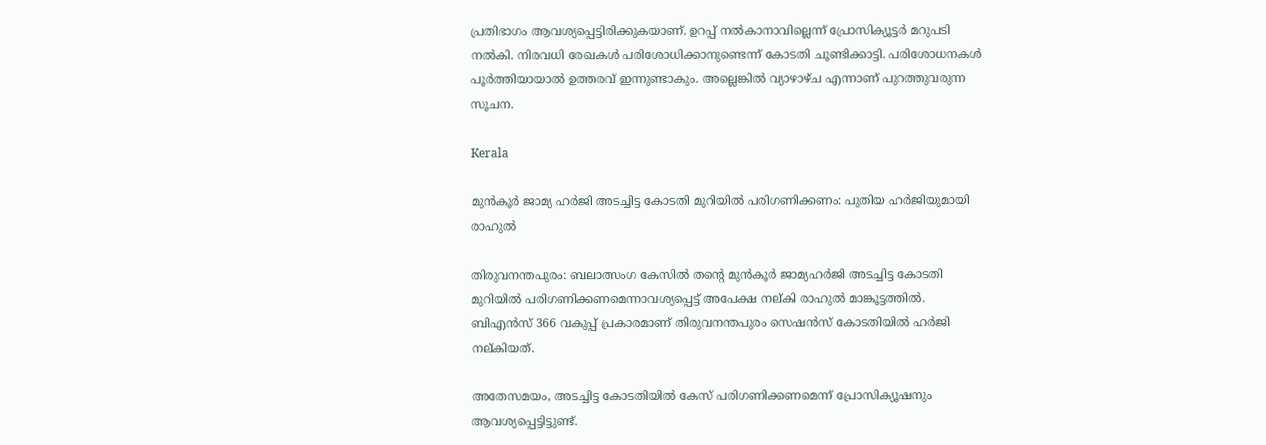പ്രതിഭാഗം ആവശ്യപ്പെട്ടിരിക്കുകയാണ്. ഉറപ്പ് നൽകാനാവില്ലെന്ന് പ്രോസിക്യൂട്ടർ മറുപടി നൽകി. നിരവധി രേഖകൾ പരിശോധിക്കാനുണ്ടെന്ന് കോടതി ചൂണ്ടിക്കാട്ടി. പരിശോധനകൾ പൂർത്തിയായാൽ ഉത്തരവ് ഇന്നുണ്ടാകും. അല്ലെങ്കിൽ വ്യാഴാഴ്ച എന്നാണ് പുറത്തുവരുന്ന സൂചന.

Kerala

മുൻകൂര്‍ ജാമ്യ ഹര്‍ജി അടച്ചിട്ട കോടതി മുറിയിൽ പരിഗണിക്കണം: പുതിയ ഹർജിയുമായി രാഹുൽ

തിരുവനന്തപുരം: ബലാത്സംഗ കേസിൽ തന്‍റെ മുൻകൂര്‍ ജാമ്യഹർജി അടച്ചിട്ട കോടതി മുറിയിൽ പരിഗണിക്കണമെന്നാവശ്യപ്പെട്ട് അപേക്ഷ നല്കി രാഹുൽ മാങ്കൂട്ടത്തിൽ. ബിഎൻസ് 366 വകുപ്പ് പ്രകാരമാണ് തിരുവനന്തപുരം സെഷൻസ് കോടതിയിൽ ഹർജി നല്കിയത്.

അതേസമയം, അടച്ചിട്ട കോടതിയിൽ കേസ് പരിഗണിക്കണമെന്ന് പ്രോസിക്യൂഷനും ആവശ്യപ്പെട്ടിട്ടുണ്ട്.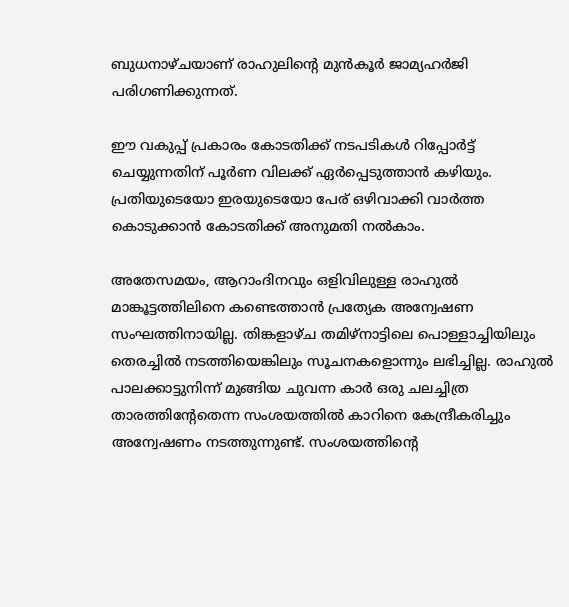ബുധനാഴ്ചയാണ് രാഹുലിന്‍റെ മുൻകൂർ ജാമ്യഹർജി പരിഗണിക്കുന്നത്.

ഈ വകുപ്പ് പ്രകാരം കോടതിക്ക് നടപടികൾ റിപ്പോർട്ട്‌ ചെയ്യുന്നതിന് പൂർണ വിലക്ക് ഏർപ്പെടുത്താൻ കഴിയും. പ്രതിയുടെയോ ഇരയുടെയോ പേര് ഒഴിവാക്കി വാർത്ത കൊടുക്കാൻ കോടതിക്ക് അനുമതി നൽകാം.

അതേസമയം, ആറാംദിനവും ഒളിവിലുള്ള രാഹുൽ മാങ്കൂട്ടത്തിലിനെ കണ്ടെത്താൻ പ്രത്യേക അന്വേഷണ സംഘത്തിനായില്ല. തിങ്കളാഴ്ച തമിഴ്നാട്ടിലെ പൊള്ളാച്ചിയിലും തെരച്ചിൽ നടത്തിയെങ്കിലും സൂചനകളൊന്നും ലഭിച്ചില്ല. രാഹുൽ പാലക്കാട്ടുനിന്ന് മുങ്ങിയ ചുവന്ന കാർ ഒരു ചലച്ചിത്ര താരത്തിന്‍റേതെന്ന സംശയത്തിൽ കാറിനെ കേന്ദ്രീകരിച്ചും അന്വേഷണം നടത്തുന്നുണ്ട്. സംശയത്തിന്‍റെ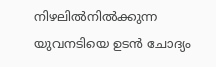നിഴലിൽനിൽക്കുന്ന യുവനടിയെ ഉടൻ ചോദ്യം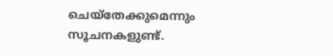ചെയ്തേക്കുമെന്നും സൂചനകളുണ്ട്.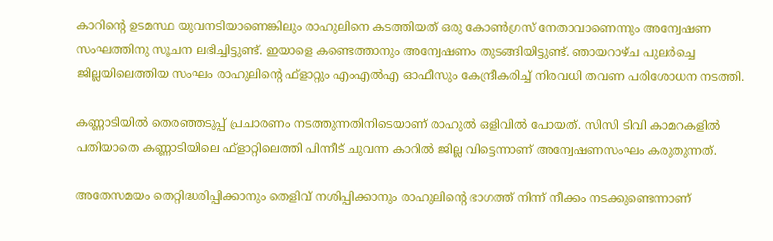കാറിന്‍റെ ഉടമസ്ഥ യുവനടിയാണെങ്കിലും രാഹുലിനെ കടത്തിയത് ഒരു കോൺഗ്രസ് നേതാവാണെന്നും അന്വേഷണ സംഘത്തിനു സൂചന ലഭിച്ചിട്ടുണ്ട്. ഇയാളെ കണ്ടെത്താനും അന്വേഷണം തുടങ്ങിയിട്ടുണ്ട്. ഞായറാഴ്ച പുലർച്ചെ ജില്ലയിലെത്തിയ സംഘം രാഹുലിന്‍റെ ഫ്ളാറ്റും എംഎൽഎ ഓഫീസും കേന്ദ്രീകരിച്ച് നിരവധി തവണ പരിശോധന നടത്തി.

കണ്ണാടിയിൽ തെരഞ്ഞടുപ്പ് പ്രചാരണം നടത്തുന്നതിനിടെയാണ് രാഹുൽ ഒളിവിൽ പോയത്. സിസി ടിവി കാമറകളിൽ പതിയാതെ കണ്ണാടിയിലെ ഫ്ളാറ്റിലെത്തി പിന്നീട് ചുവന്ന കാറിൽ ജില്ല വിട്ടെന്നാണ് അന്വേഷണസംഘം കരുതുന്നത്.

അതേസമയം തെറ്റിദ്ധരിപ്പിക്കാനും തെളിവ് നശിപ്പിക്കാനും രാഹുലിന്‍റെ ഭാഗത്ത് നിന്ന് നീക്കം നടക്കുണ്ടെന്നാണ്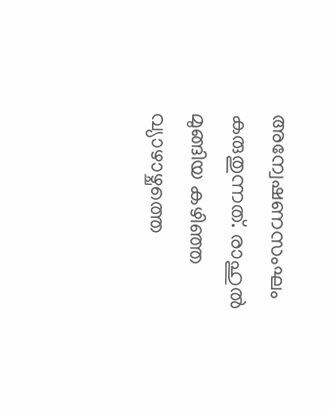അന്വേഷണസംഘം കരുതുന്നത്. രാഹുൽ മുങ്ങിയ കഴിഞ്ഞ വ്യാഴാഴ്ചത്തെ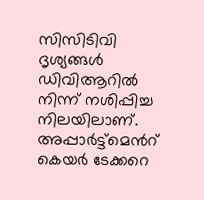സിസിടിവി ദൃശ്യങ്ങൾ ഡിവിആറിൽ നിന്ന് നശിപ്പിച്ച നിലയിലാണ്. അപ്പാർട്ട്മെന്‍റ് കെയർ ടേക്കറെ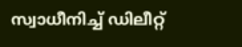സ്വാധീനിച്ച് ഡിലീറ്റ്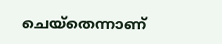ചെയ്തെന്നാണ്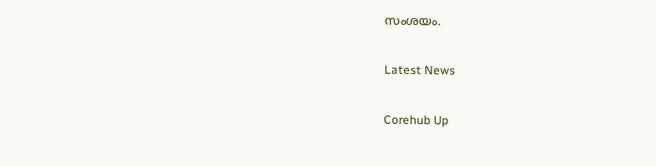സംശയം.

Latest News

Corehub Up